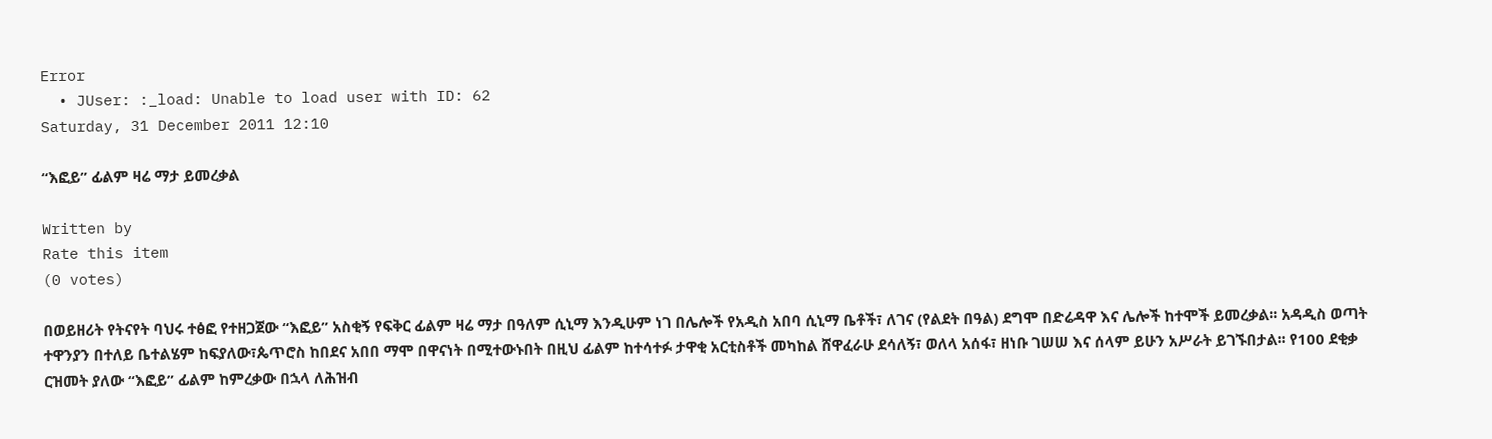Error
  • JUser: :_load: Unable to load user with ID: 62
Saturday, 31 December 2011 12:10

“እፎይ” ፊልም ዛሬ ማታ ይመረቃል

Written by
Rate this item
(0 votes)

በወይዘሪት የትናየት ባህሩ ተፅፎ የተዘጋጀው “እፎይ” አስቂኝ የፍቅር ፊልም ዛሬ ማታ በዓለም ሲኒማ እንዲሁም ነገ በሌሎች የአዲስ አበባ ሲኒማ ቤቶች፣ ለገና (የልደት በዓል) ደግሞ በድሬዳዋ እና ሌሎች ከተሞች ይመረቃል፡፡ አዳዲስ ወጣት ተዋንያን በተለይ ቤተልሄም ከፍያለው፣ጴጥሮስ ከበደና አበበ ማሞ በዋናነት በሚተውኑበት በዚህ ፊልም ከተሳተፉ ታዋቂ አርቲስቶች መካከል ሸዋፈራሁ ደሳለኝ፣ ወለላ አሰፋ፣ ዘነቡ ገሠሠ እና ሰላም ይሁን አሥራት ይገኙበታል፡፡ የ100 ደቂቃ ርዝመት ያለው “እፎይ” ፊልም ከምረቃው በኋላ ለሕዝብ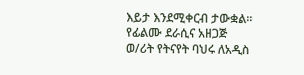እይታ እንደሚቀርብ ታውቋል፡፡ የፊልሙ ደራሲና አዘጋጅ ወ/ሪት የትናየት ባህሩ ለአዲስ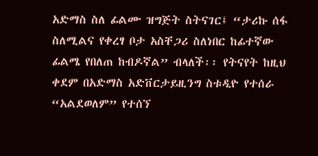አድማስ ስለ ፊልሙ ዝግጅት ስትናገር፤ “ታሪኩ ሰፋ ስለሚልና የቀረፃ ቦታ አስቸጋሪ ስለነበር ከፊተኛው ፊልሜ የበለጠ ከብዶኛል” ብላለች፡፡ የትናየት ከዚህ ቀደም በአድማስ አድቨርታይዚንግ ስቱዲዮ የተሰራ “አልደወለም” የተሰኘ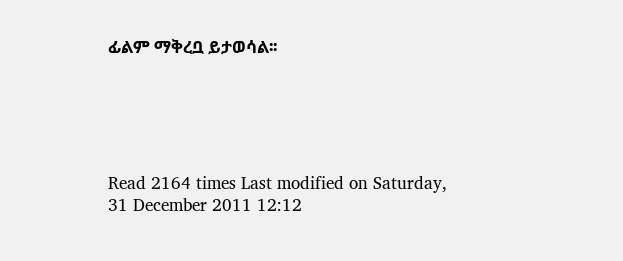ፊልም ማቅረቧ ይታወሳል፡፡





Read 2164 times Last modified on Saturday, 31 December 2011 12:12